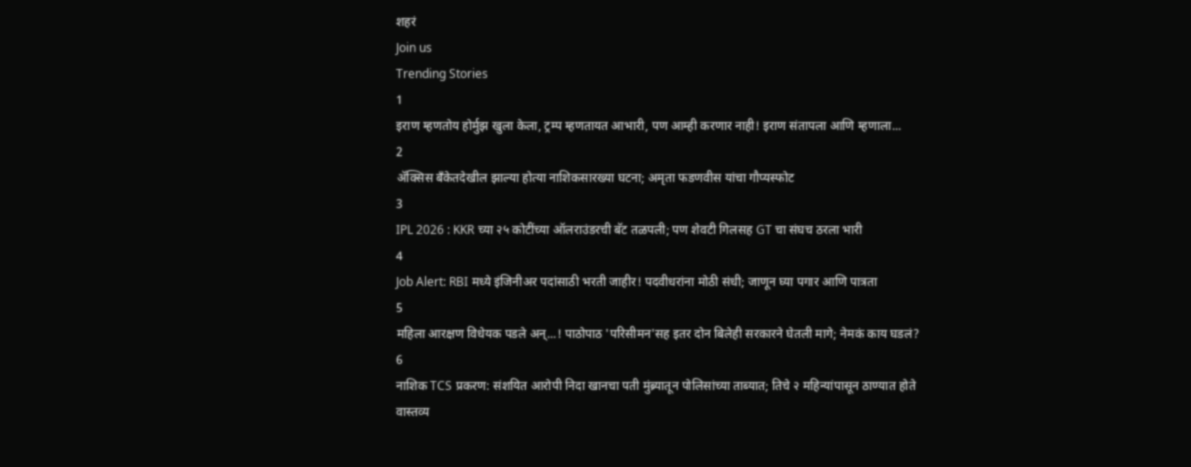शहरं
Join us
Trending Stories
1
इराण म्हणतोय होर्मुझ खुला केला, ट्रम्प म्हणतायत आभारी, पण आम्ही करणार नाही! इराण संतापला आणि म्हणाला...
2
ॲक्सिस बँकेतदेखील झाल्या होत्या नाशिकसारख्या घटना; अमृता फडणवीस यांचा गौप्यस्फोट
3
IPL 2026 : KKR च्या २५ कोटींच्या ऑलराउंडरची बॅट तळपली; पण शेवटी गिलसह GT चा संघच ठरला भारी
4
Job Alert: RBI मध्ये इंजिनीअर पदांसाठी भरती जाहीर! पदवीधरांना मोठी संधी; जाणून घ्या पगार आणि पात्रता
5
महिला आरक्षण विधेयक पडले अन्...! पाठोपाठ 'परिसीमन'सह इतर दोन बिलेही सरकारने घेतली मागे; नेमकं काय घडलं?
6
नाशिक TCS प्रकरण: संशयित आरोपी निदा खानचा पती मुंब्र्यातून पोलिसांच्या ताब्यात; तिचे २ महिन्यांपासून ठाण्यात होते वास्तव्य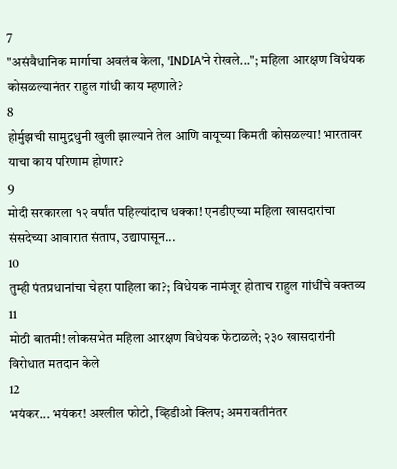7
"असंवैधानिक मार्गाचा अवलंब केला, 'INDIA'ने रोखले..."; महिला आरक्षण विधेयक कोसळल्यानंतर राहुल गांधी काय म्हणाले?
8
होर्मुझची सामुद्रधुनी खुली झाल्याने तेल आणि वायूच्या किमती कोसळल्या! भारतावर याचा काय परिणाम होणार?
9
मोदी सरकारला १२ वर्षांत पहिल्यांदाच धक्का! एनडीएच्या महिला खासदारांचा संसदेच्या आवारात संताप, उद्यापासून...
10
तुम्ही पंतप्रधानांचा चेहरा पाहिला का?; विधेयक नामंजूर होताच राहुल गांधींचे वक्तव्य
11
मोठी बातमी! लोकसभेत महिला आरक्षण विधेयक फेटाळले; २३० खासदारांनी विरोधात मतदान केले
12
भयंकर... भयंकर! अश्लील फोटो, व्हिडीओ क्लिप; अमरावतीनंतर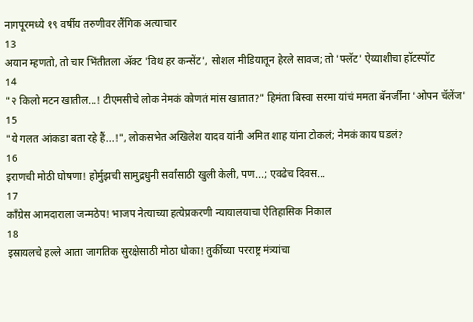नागपूरमध्ये १९ वर्षीय तरुणीवर लैंगिक अत्याचार
13
अयान म्हणतो, तो चार भिंतीतला अ‍ॅक्ट 'विथ हर कन्सेंट', सोशल मीडियातून हेरले सावज; तो 'फ्लॅट' ऐय्याशीचा हॉटस्पॉट
14
"२ किलो मटन खातील...! टीएमसीचे लोक नेमकं कोणतं मांस खातात?" हिमंता बिस्वा सरमा यांचं ममता बॅनर्जींना 'ओपन चॅलेंज'
15
"ये गलत आंकडा बता रहे हैं...!", लोकसभेत अखिलेश यादव यांनी अमित शाह यांना टोकलं; नेमकं काय घडलं?
16
इराणची मोठी घोषणा! होर्मुझची सामुद्रधुनी सर्वांसाठी खुली केली, पण...; एवढेच दिवस...
17
काँग्रेस आमदाराला जन्मठेप! भाजप नेत्याच्या हत्येप्रकरणी न्यायालयाचा ऐतिहासिक निकाल
18
इस्रायलचे हल्ले आता जागतिक सुरक्षेसाठी मोठा धोका! तुर्कीच्या परराष्ट्र मंत्र्यांचा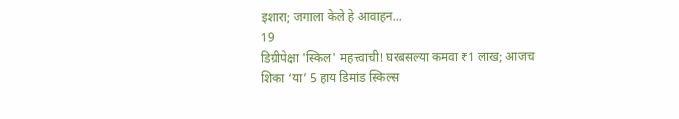इशारा; जगाला केले हे आवाहन...
19
डिग्रीपेक्षा 'स्किल' महत्त्वाची! घरबसल्या कमवा ₹1 लाख; आजच शिका ‘या’ 5 हाय डिमांड स्किल्स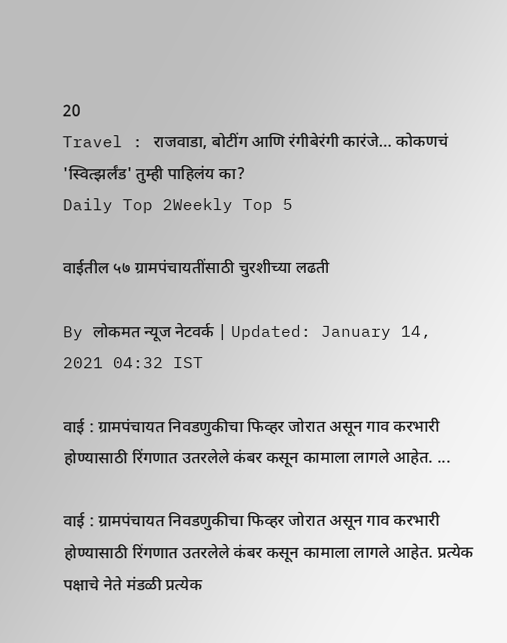20
Travel : राजवाडा, बोटींग आणि रंगीबेरंगी कारंजे… कोकणचं 'स्वित्झर्लंड' तुम्ही पाहिलंय का?
Daily Top 2Weekly Top 5

वाईतील ५७ ग्रामपंचायतींसाठी चुरशीच्या लढती

By लोकमत न्यूज नेटवर्क | Updated: January 14, 2021 04:32 IST

वाई : ग्रामपंचायत निवडणुकीचा फिव्हर जोरात असून गाव करभारी होण्यासाठी रिंगणात उतरलेले कंबर कसून कामाला लागले आहेत. ...

वाई : ग्रामपंचायत निवडणुकीचा फिव्हर जोरात असून गाव करभारी होण्यासाठी रिंगणात उतरलेले कंबर कसून कामाला लागले आहेत. प्रत्येक पक्षाचे नेते मंडळी प्रत्येक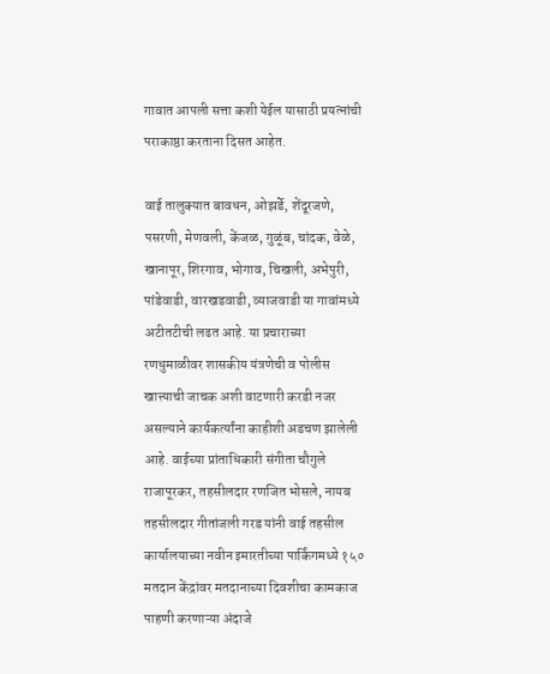गावात आपली सत्ता कशी येईल यासाठी प्रयत्नांची पराकाष्ठा करताना दिसत आहेत.

वाई तालुक्यात बावधन, ओझर्डे, शेंदूरजणे, पसरणी, मेणवली, केंजळ, गुळूंब, चांदक, वेळे, खानापूर, शिरगाव, भोगाव, चिखली, अभेपुरी, पांडेवाडी, वारखडवाडी, व्याजवाडी या गावांमध्ये अटीतटीची लढत आहे. या प्रचाराच्या रणधुमाळीवर शासकीय यंत्रणेची व पोलीस खात्त्याची जाचक अशी वाटणारी करडी नजर असल्याने कार्यकर्त्यांना काहीशी अडचण झालेली आहे. वाईच्या प्रांताधिकारी संगीता चौगुले राजापूरकर, तहसीलदार रणजित भोसले, नायब तहसीलदार गीतांजली गरड यांनी वाई तहसील कार्यालयाच्या नवीन इमारतीच्या पार्किंगमध्ये १५० मतदान केंद्रांवर मतदानाच्या दिवशीचा कामकाज पाहणी करणाऱ्या अंदाजे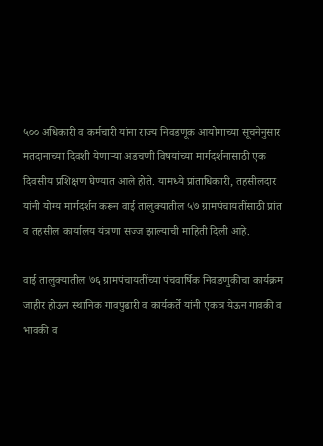५०० अधिकारी व कर्मचारी यांना राज्य निवडणूक आयोगाच्या सूचनेनुसार मतदानाच्या दिवशी येणाऱ्या अडचणी विषयांच्या मार्गदर्शनासाठी एक दिवसीय प्रशिक्षण घेण्यात आले होते. यामध्ये प्रांताधिकारी, तहसीलदार यांनी योग्य मार्गदर्शन करून वाई तालुक्यातील ५७ ग्रामपंचायतींसाठी प्रांत व तहसील कार्यालय यंत्रणा सज्ज झाल्याची माहिती दिली आहे.

वाई तालुक्यातील ७६ ग्रामपंचायतींच्या पंचवार्षिक निवडणुकीचा कार्यक्रम जाहीर होऊन स्थानिक गावपुढारी व कार्यकर्ते यांनी एकत्र येऊन गावकी व भावकी व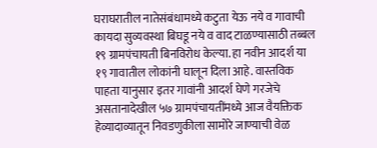घराघरातील नातेसंबंधामध्ये कटुता येऊ नये व गावाची कायदा सुव्यवस्था बिघडू नये व वाद टाळण्यासाठी तब्बल १९ ग्रामपंचायती बिनविरोध केल्या. हा नवीन आदर्श या १९ गावातील लोकांनी घालून दिला आहे. वास्तविक पाहता यानुसार इतर गावांनी आदर्श घेणे गरजेचे असतानादेखील ५७ ग्रामपंचायतींमध्ये आज वैयक्तिक हेव्यादाव्यातून निवडणुकीला सामोरे जाण्याची वेळ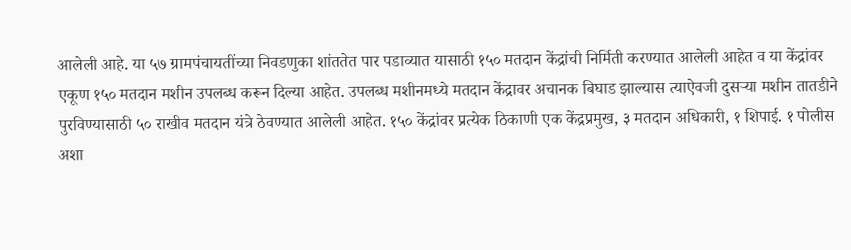आलेली आहे. या ५७ ग्रामपंचायतींच्या निवडणुका शांततेत पार पडाव्यात यासाठी १५० मतदान केंद्रांची निर्मिती करण्यात आलेली आहेत व या केंद्रांवर एकूण १५० मतदान मशीन उपलब्ध करून दिल्या आहेत. उपलब्ध मशीनमध्ये मतदान केंद्रावर अचानक बिघाड झाल्यास त्याऐवजी दुसऱ्या मशीन तातडीने पुरविण्यासाठी ५० राखीव मतदान यंत्रे ठेवण्यात आलेली आहेत. १५० केंद्रांवर प्रत्येक ठिकाणी एक केंद्रप्रमुख, ३ मतदान अधिकारी, १ शिपाई. १ पोलीस अशा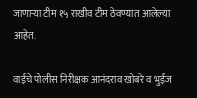जाणाऱ्या टीम १५ राखीव टीम ठेवण्यात आलेल्या आहेत.

वाईचे पोलीस निरीक्षक आनंदराव खोबरे व भुईंज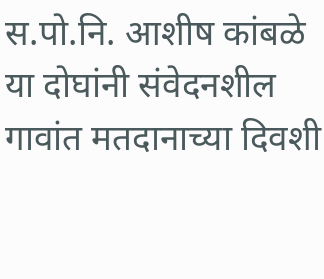स.पो.नि. आशीष कांबळे या दोघांनी संवेदनशील गावांत मतदानाच्या दिवशी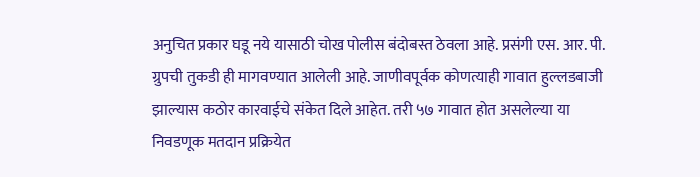अनुचित प्रकार घडू नये यासाठी चोख पोलीस बंदोबस्त ठेवला आहे. प्रसंगी एस. आर. पी. ग्रुपची तुकडी ही मागवण्यात आलेली आहे. जाणीवपूर्वक कोणत्याही गावात हुल्लडबाजी झाल्यास कठोर कारवाईचे संकेत दिले आहेत. तरी ५७ गावात होत असलेल्या या निवडणूक मतदान प्रक्रियेत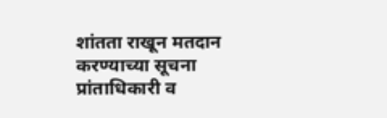शांतता राखून मतदान करण्याच्या सूचना प्रांताधिकारी व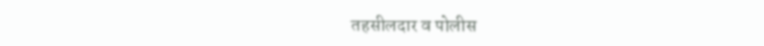तहसीलदार व पोलीस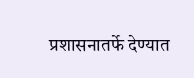प्रशासनातर्फे देण्यात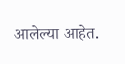आलेल्या आहेत.